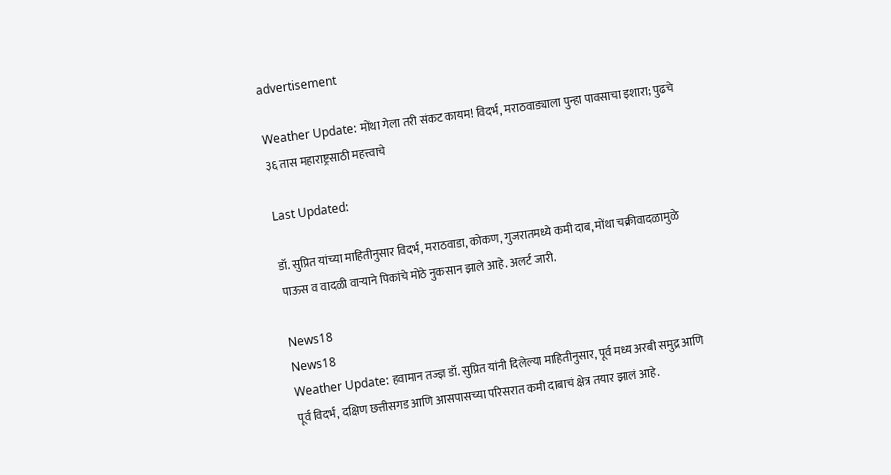advertisement

Weather Update: मोंथा गेला तरी संकट कायम! विदर्भ, मराठवाड्याला पुन्हा पावसाचा इशारा; पुढचे ३६ तास महाराष्ट्रसाठी महत्त्वाचे

Last Updated:

डॉ. सुप्रित यांच्या माहितीनुसार विदर्भ, मराठवाडा, कोकण, गुजरातमध्ये कमी दाब, मोंथा चक्रीवादळामुळे पाऊस व वादळी वाऱ्याने पिकांचे मोठे नुकसान झाले आहे. अलर्ट जारी.

News18
News18
Weather Update: हवामान तज्ज्ञ डॉ. सुप्रित यांनी दिलेल्या माहितीनुसार, पूर्व मध्य अरबी समुद्र आणि पूर्व विदर्भ, दक्षिण छत्तीसगड आणि आसपासच्या परिसरात कमी दाबाचं क्षेत्र तयार झालं आहे.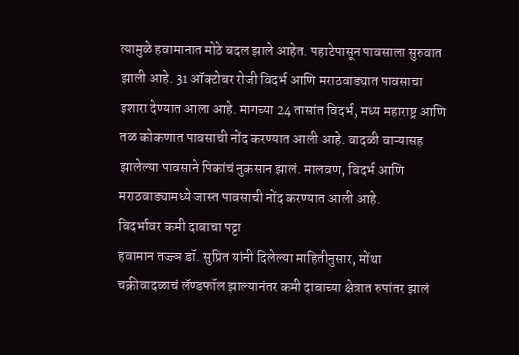त्यामुळे हवामानात मोठे बदल झाले आहेत. पहाटेपासून पावसाला सुरुवात झाली आहे. 31 ऑक्टोबर रोजी विदर्भ आणि मराठवाड्यात पावसाचा इशारा देण्यात आला आहे. मागच्या 24 तासांत विदर्भ, मध्य महाराष्ट्र आणि तळ कोकणात पावसाची नोंद करण्यात आली आहे. वादळी वाऱ्यासह झालेल्या पावसाने पिकांचं नुकसान झालं. मालवण, विदर्भ आणि मराठवाड्यामध्ये जास्त पावसाची नोंद करण्यात आली आहे.
विदर्भावर कमी दाबाचा पट्टा
हवामान तज्ज्ञ डॉ. सुप्रित यांनी दिलेल्या माहितीनुसार, मोंथा चक्रीवादळाचं लॅण्डफॉल झाल्यानंतर कमी दाबाच्या क्षेत्रात रुपांतर झालं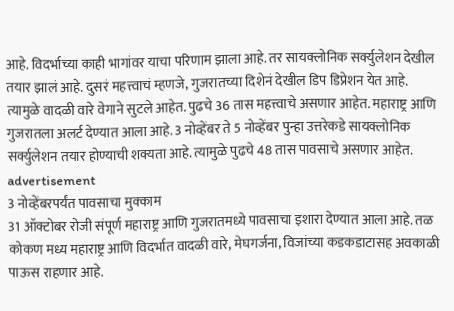आहे. विदर्भाच्या काही भागांवर याचा परिणाम झाला आहे. तर सायक्लोनिक सर्क्युलेशन देखील तयार झालं आहे. दुसरं महत्त्वाचं म्हणजे, गुजरातच्या दिशेनं देखील डिप डिप्रेशन येत आहे. त्यामुळे वादळी वारे वेगाने सुटले आहेत. पुढचे 36 तास महत्त्वाचे असणार आहेत. महाराष्ट्र आणि गुजरातला अलर्ट देण्यात आला आहे. 3 नोव्हेंबर ते 5 नोव्हेंबर पुन्हा उत्तरेकडे सायक्लोनिक सर्क्युलेशन तयार होण्याची शक्यता आहे. त्यामुळे पुढचे 48 तास पावसाचे असणार आहेत.
advertisement
3 नोव्हेंबरपर्यंत पावसाचा मुक्काम
31 ऑक्टोबर रोजी संपूर्ण महाराष्ट्र आणि गुजरातमध्ये पावसाचा इशारा देण्यात आला आहे. तळ कोकण मध्य महाराष्ट्र आणि विदर्भात वादळी वारे, मेघगर्जना, विजांच्या कडकडाटासह अवकाळी पाऊस राहणार आहे.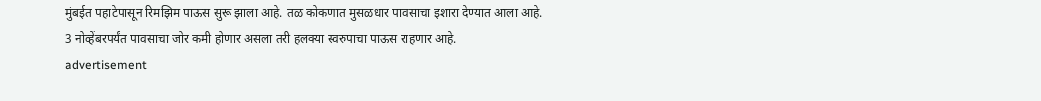मुंबईत पहाटेपासून रिमझिम पाऊस सुरू झाला आहे. तळ कोकणात मुसळधार पावसाचा इशारा देण्यात आला आहे. 3 नोव्हेंबरपर्यंत पावसाचा जोर कमी होणार असला तरी हलक्या स्वरुपाचा पाऊस राहणार आहे.
advertisement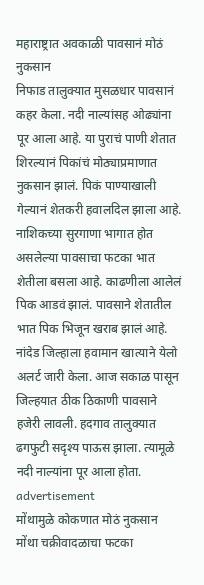महाराष्ट्रात अवकाळी पावसानं मोठं नुकसान
निफाड तालुक्यात मुसळधार पावसानं कहर केला. नदी नाल्यांसह ओढ्यांना पूर आला आहे. या पुराचं पाणी शेतात शिरल्यानं पिकांचं मोठ्याप्रमाणात नुकसान झालं. पिकं पाण्याखाली गेल्यानं शेतकरी हवालदिल झाला आहे. नाशिकच्या सुरगाणा भागात होत असलेल्या पावसाचा फटका भात शेतीला बसला आहे. काढणीला आलेलं पिक आडवं झालं. पावसाने शेतातील भात पिक भिजून खराब झालं आहे. नांदेड जिल्हाला हवामान खात्याने येलो अलर्ट जारी केला. आज सकाळ पासून जिल्हयात ठीक ठिकाणी पावसाने हजेरी लावली. हदगाव तालुक्यात ढगफुटी सदृश्य पाऊस झाला. त्यामूळे नदी नाल्यांना पूर आला होता.
advertisement
मोंथामुळे कोकणात मोठं नुकसान
मोंथा चक्रीवादळाचा फटका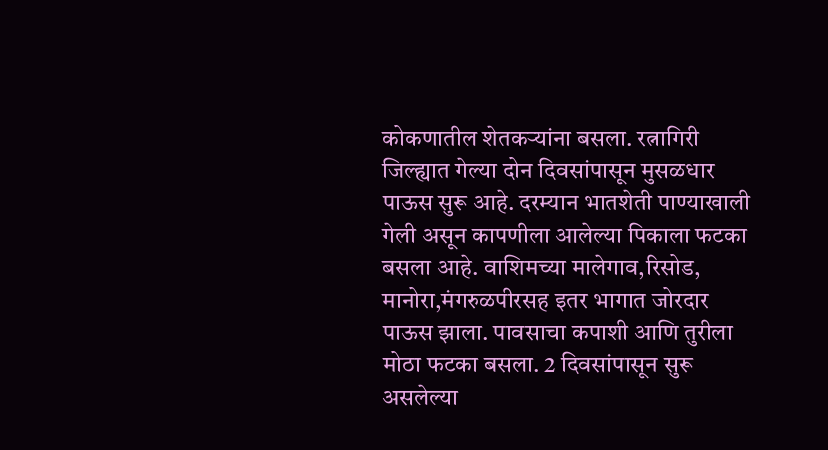कोकणातील शेतकऱ्यांना बसला. रत्नागिरी जिल्ह्यात गेल्या दोन दिवसांपासून मुसळधार पाऊस सुरू आहे. दरम्यान भातशेती पाण्याखाली गेली असून कापणीला आलेल्या पिकाला फटका बसला आहे. वाशिमच्या मालेगाव,रिसोड, मानोरा,मंगरुळपीरसह इतर भागात जोरदार पाऊस झाला. पावसाचा कपाशी आणि तुरीला मोठा फटका बसला. 2 दिवसांपासून सुरू असलेल्या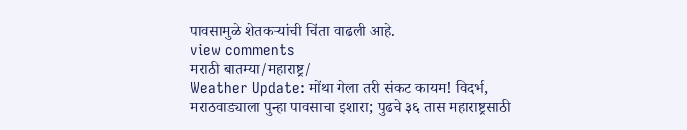पावसामुळे शेतकऱ्यांची चिंता वाढली आहे.
view comments
मराठी बातम्या/महाराष्ट्र/
Weather Update: मोंथा गेला तरी संकट कायम! विदर्भ, मराठवाड्याला पुन्हा पावसाचा इशारा; पुढचे ३६ तास महाराष्ट्रसाठी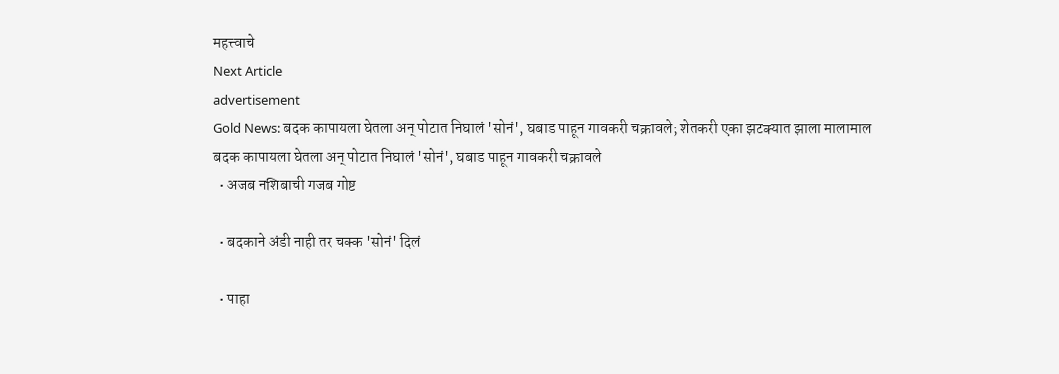महत्त्वाचे
Next Article
advertisement
Gold News: बदक कापायला घेतला अन् पोटात निघालं 'सोनं', घबाड पाहून गावकरी चक्रावले; शेतकरी एका झटक्यात झाला मालामाल
बदक कापायला घेतला अन् पोटात निघालं 'सोनं', घबाड पाहून गावकरी चक्रावले
  • अजब नशिबाची गजब गोष्ट

  • बदकाने अंडी नाही तर चक्क 'सोनं' दिलं

  • पाहा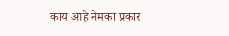काय आहे नेमका प्रकार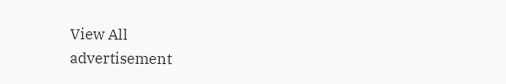View All
advertisement